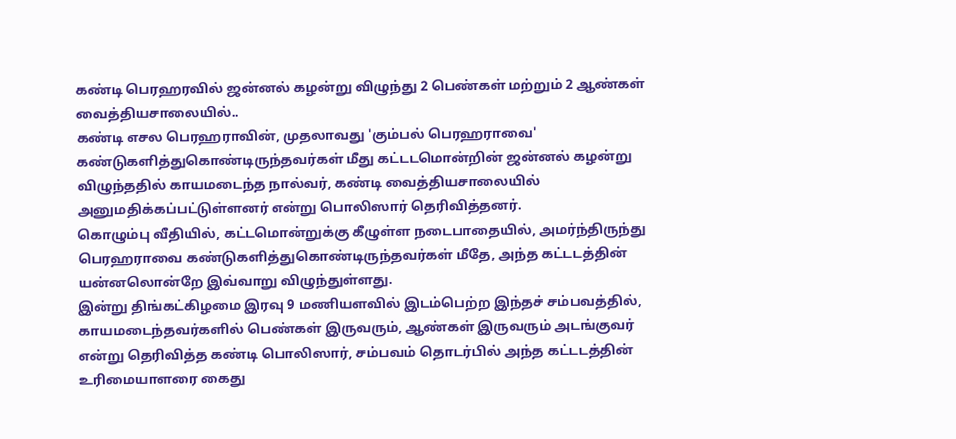கண்டி பெரஹரவில் ஜன்னல் கழன்று விழுந்து 2 பெண்கள் மற்றும் 2 ஆண்கள் வைத்தியசாலையில்..
கண்டி எசல பெரஹராவின், முதலாவது 'கும்பல் பெரஹராவை' கண்டுகளித்துகொண்டிருந்தவர்கள் மீது கட்டடமொன்றின் ஜன்னல் கழன்று விழுந்ததில் காயமடைந்த நால்வர், கண்டி வைத்தியசாலையில் அனுமதிக்கப்பட்டுள்ளனர் என்று பொலிஸார் தெரிவித்தனர்.
கொழும்பு வீதியில், கட்டமொன்றுக்கு கீழுள்ள நடைபாதையில், அமர்ந்திருந்து பெரஹராவை கண்டுகளித்துகொண்டிருந்தவர்கள் மீதே, அந்த கட்டடத்தின் யன்னலொன்றே இவ்வாறு விழுந்துள்ளது.
இன்று திங்கட்கிழமை இரவு 9 மணியளவில் இடம்பெற்ற இந்தச் சம்பவத்தில்,
காயமடைந்தவர்களில் பெண்கள் இருவரும், ஆண்கள் இருவரும் அடங்குவர் என்று தெரிவித்த கண்டி பொலிஸார், சம்பவம் தொடர்பில் அந்த கட்டடத்தின் உரிமையாளரை கைது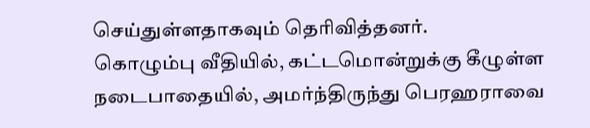செய்துள்ளதாகவும் தெரிவித்தனர்.
கொழும்பு வீதியில், கட்டமொன்றுக்கு கீழுள்ள நடைபாதையில், அமர்ந்திருந்து பெரஹராவை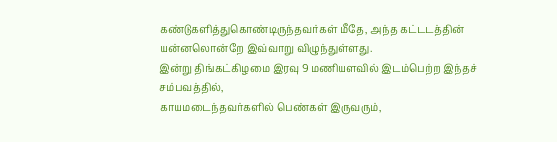கண்டுகளித்துகொண்டிருந்தவர்கள் மீதே, அந்த கட்டடத்தின் யன்னலொன்றே இவ்வாறு விழுந்துள்ளது.
இன்று திங்கட்கிழமை இரவு 9 மணியளவில் இடம்பெற்ற இந்தச் சம்பவத்தில்,
காயமடைந்தவர்களில் பெண்கள் இருவரும்,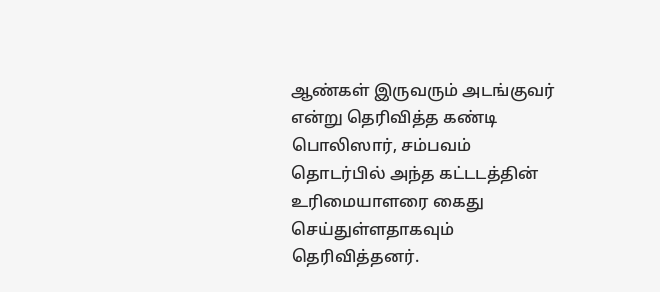ஆண்கள் இருவரும் அடங்குவர் என்று தெரிவித்த கண்டி பொலிஸார், சம்பவம் தொடர்பில் அந்த கட்டடத்தின் உரிமையாளரை கைது செய்துள்ளதாகவும் தெரிவித்தனர்.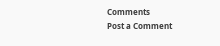Comments
Post a Comment